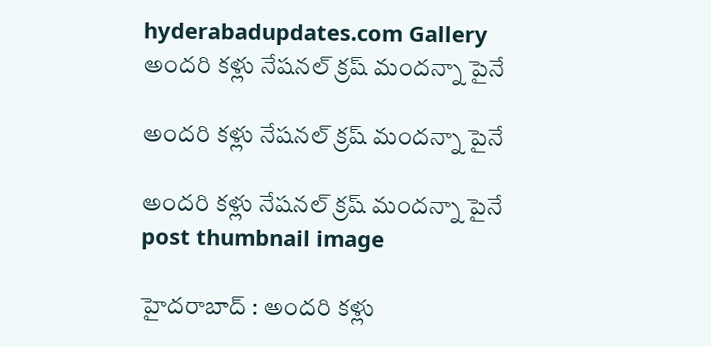hyderabadupdates.com Gallery అంద‌రి క‌ళ్లు నేష‌న‌ల్ క్ర‌ష్ మంద‌న్నా పైనే

అంద‌రి క‌ళ్లు నేష‌న‌ల్ క్ర‌ష్ మంద‌న్నా పైనే

అంద‌రి క‌ళ్లు నేష‌న‌ల్ క్ర‌ష్ మంద‌న్నా పైనే post thumbnail image

హైద‌రాబాద్ : అంద‌రి క‌ళ్లు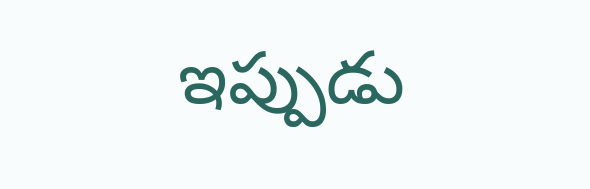ఇప్పుడు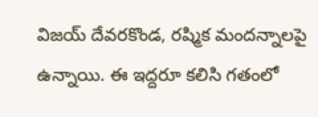విజ‌య్ దేవ‌ర‌కొండ‌, ర‌ష్మిక మంద‌న్నాల‌పై ఉన్నాయి. ఈ ఇద్ద‌రూ క‌లిసి గ‌తంలో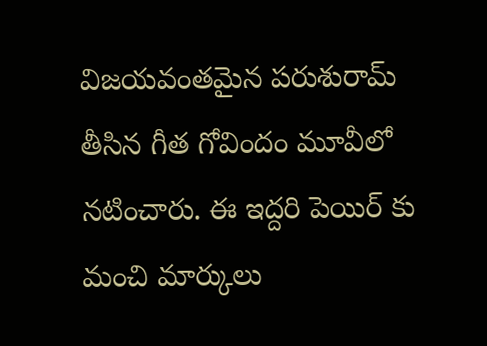విజ‌య‌వంత‌మైన ప‌రుశురామ్ తీసిన గీత గోవిందం మూవీలో న‌టించారు. ఈ ఇద్ద‌రి పెయిర్ కు మంచి మార్కులు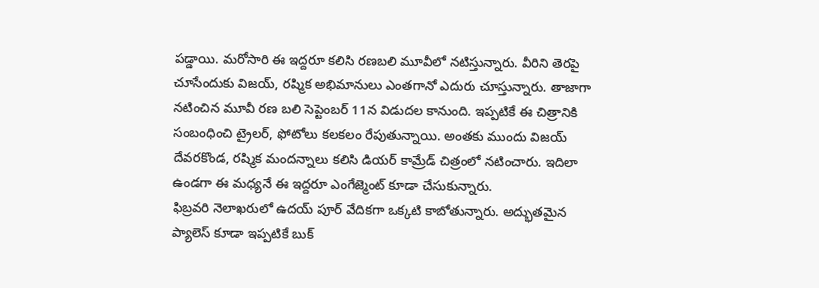ప‌డ్డాయి. మ‌రోసారి ఈ ఇద్ద‌రూ క‌లిసి ర‌ణ‌బ‌లి మూవీలో న‌టిస్తున్నారు. వీరిని తెర‌పై చూసేందుకు విజ‌య్, ర‌ష్మిక అభిమానులు ఎంత‌గానో ఎదురు చూస్తున్నారు. తాజాగా న‌టించిన మూవీ ర‌ణ బ‌లి సెప్టెంబ‌ర్ 11న విడుద‌ల కానుంది. ఇప్ప‌టికే ఈ చిత్రానికి సంబంధించి ట్రైల‌ర్, ఫోటోలు క‌లక‌లం రేపుతున్నాయి. అంత‌కు ముందు విజ‌య్ దేవ‌ర‌కొండ‌, ర‌ష్మిక మంద‌న్నాలు క‌లిసి డియర్ కామ్రేడ్ చిత్రంలో న‌టించారు. ఇదిలా ఉండ‌గా ఈ మ‌ధ్య‌నే ఈ ఇద్ద‌రూ ఎంగేజ్మెంట్ కూడా చేసుకున్నారు.
ఫిబ్ర‌వ‌రి నెలాఖ‌రులో ఉద‌య్ పూర్ వేదిక‌గా ఒక్క‌టి కాబోతున్నారు. అద్భుత‌మైన ప్యాలెస్ కూడా ఇప్పటికే బుక్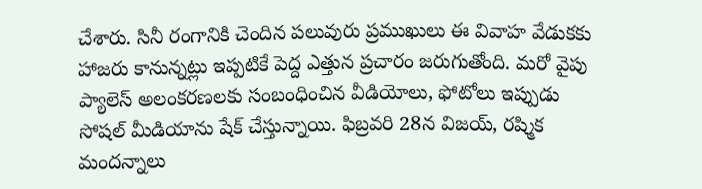చేశారు. సినీ రంగానికి చెందిన ప‌లువురు ప్ర‌ముఖులు ఈ వివాహ వేడుక‌కు హాజ‌రు కానున్న‌ట్లు ఇప్ప‌టికే పెద్ద ఎత్తున ప్ర‌చారం జ‌రుగుతోంది. మ‌రో వైపు ప్యాలెస్ అలంక‌ర‌ణ‌ల‌కు సంబంధించిన వీడియోలు, ఫోటోలు ఇప్పుడు సోష‌ల్ మీడియాను షేక్ చేస్తున్నాయి. ఫిబ్ర‌వ‌రి 28న విజ‌య్, ర‌ష్మిక మంద‌న్నాలు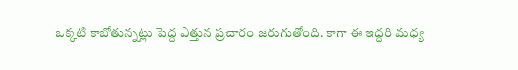ఒక్క‌టి కాబోతున్న‌ట్లు పెద్ద ఎత్తున ప్ర‌చారం జ‌రుగుతోంది. కాగా ఈ ఇద్ద‌రి మ‌ధ్య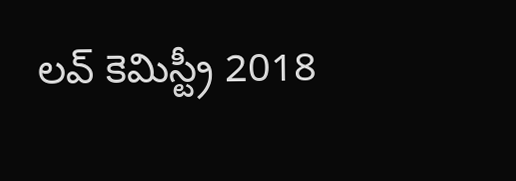ల‌వ్ కెమిస్ట్రీ 2018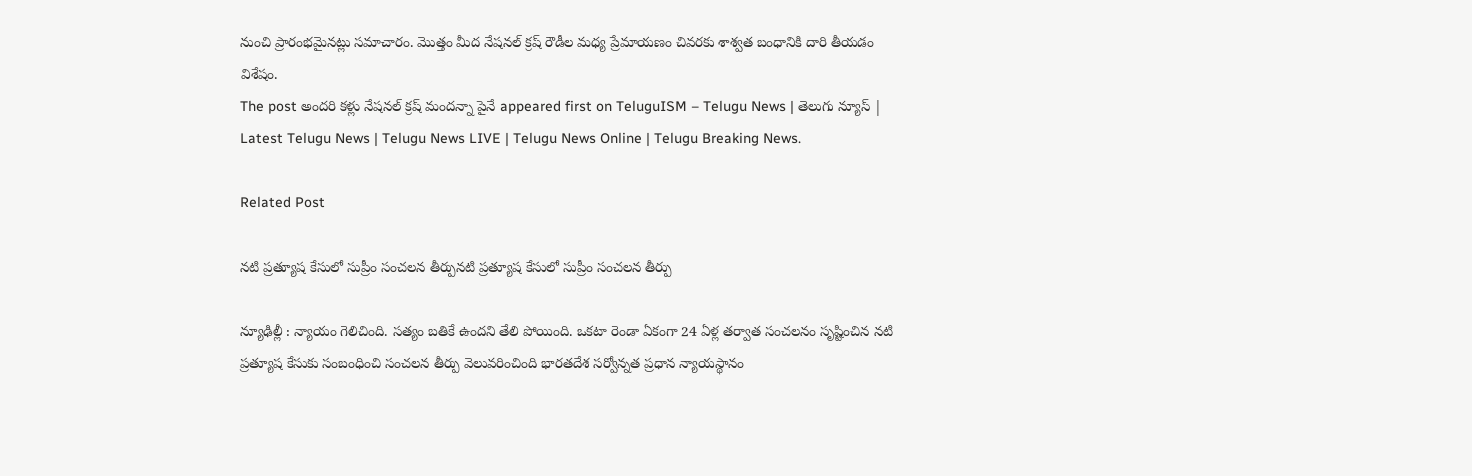నుంచి ప్రారంభ‌మైన‌ట్లు స‌మాచారం. మొత్తం మీద నేష‌న‌ల్ క్ర‌ష్ రౌడీల మ‌ధ్య ప్రేమాయ‌ణం చివ‌ర‌కు శాశ్వ‌త బంధానికి దారి తీయ‌డం విశేషం.
The post అంద‌రి క‌ళ్లు నేష‌న‌ల్ క్ర‌ష్ మంద‌న్నా పైనే appeared first on TeluguISM – Telugu News | తెలుగు న్యూస్ | Latest Telugu News | Telugu News LIVE | Telugu News Online | Telugu Breaking News.

Related Post

న‌టి ప్ర‌త్యూష కేసులో సుప్రీం సంచ‌ల‌న తీర్పున‌టి ప్ర‌త్యూష కేసులో సుప్రీం సంచ‌ల‌న తీర్పు

న్యూఢిల్లీ : న్యాయం గెలిచింది. స‌త్యం బ‌తికే ఉంద‌ని తేలి పోయింది. ఒక‌టా రెండా ఏకంగా 24 ఏళ్ల తర్వాత సంచ‌ల‌నం సృష్టించిన న‌టి ప్ర‌త్యూష కేసుకు సంబంధించి సంచ‌ల‌న తీర్పు వెలువ‌రించింది భార‌తదేశ స‌ర్వోన్న‌త ప్ర‌ధాన న్యాయ‌స్థానం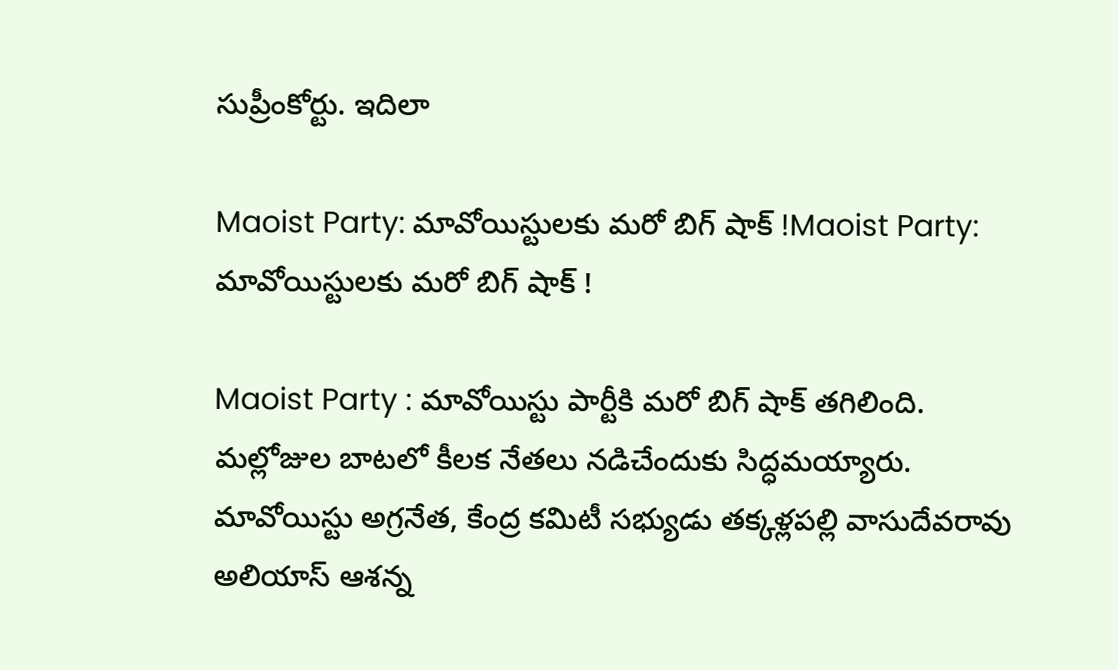సుప్రీంకోర్టు. ఇదిలా

Maoist Party: మావోయిస్టులకు మరో బిగ్ షాక్ !Maoist Party: మావోయిస్టులకు మరో బిగ్ షాక్ !

Maoist Party : మావోయిస్టు పార్టీకి మరో బిగ్ షాక్ తగిలింది. మల్లోజుల బాటలో కీలక నేతలు నడిచేందుకు సిద్ధమయ్యారు. మావోయిస్టు అగ్రనేత, కేంద్ర కమిటీ సభ్యుడు తక్కళ్లపల్లి వాసుదేవరావు అలియాస్ ఆశన్న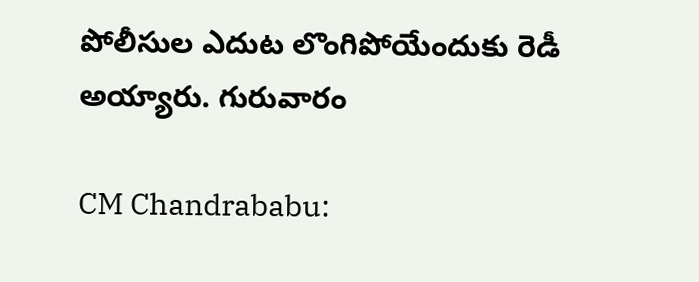పోలీసుల ఎదుట లొంగిపోయేందుకు రెడీ అయ్యారు. గురువారం

CM Chandrababu: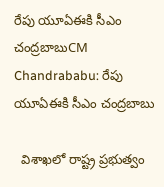రేపు యూఏఈకి సీఎం చంద్రబాబుCM Chandrababu: రేపు యూఏఈకి సీఎం చంద్రబాబు

  విశాఖలో రాష్ట్ర ప్రభుత్వం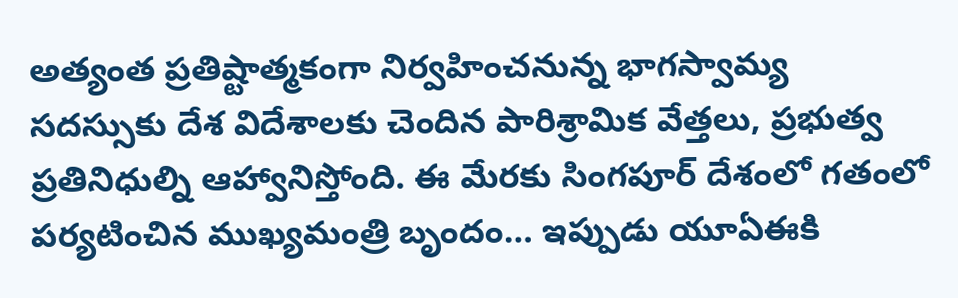అత్యంత ప్రతిష్టాత్మకంగా నిర్వహించనున్న భాగస్వామ్య సదస్సుకు దేశ విదేశాలకు చెందిన పారిశ్రామిక వేత్తలు, ప్రభుత్వ ప్రతినిధుల్ని ఆహ్వానిస్తోంది. ఈ మేరకు సింగపూర్ దేశంలో గతంలో పర్యటించిన ముఖ్యమంత్రి బృందం… ఇప్పుడు యూఏఈకి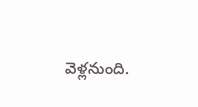వెళ్లనుంది.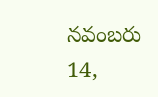నవంబరు 14,